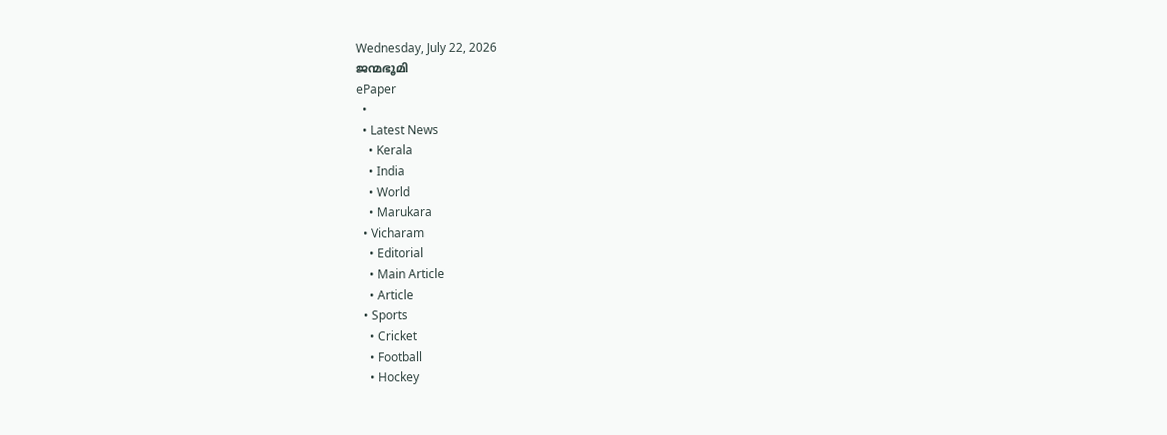Wednesday, July 22, 2026
ജന്മഭൂമി
ePaper
  •
  • Latest News
    • Kerala
    • India
    • World
    • Marukara
  • Vicharam
    • Editorial
    • Main Article
    • Article
  • Sports
    • Cricket
    • Football
    • Hockey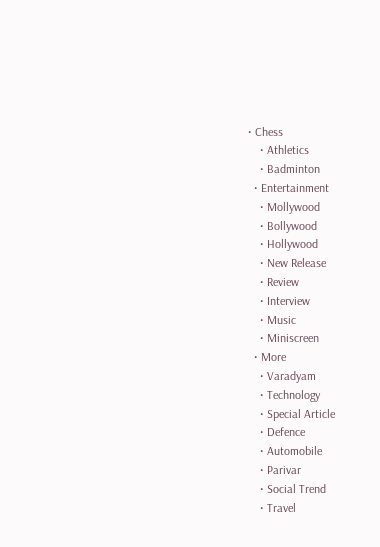• Chess
    • Athletics
    • Badminton
  • Entertainment
    • Mollywood
    • Bollywood
    • Hollywood
    • New Release
    • Review
    • Interview
    • Music
    • Miniscreen
  • More
    • Varadyam
    • Technology
    • Special Article
    • Defence
    • Automobile
    • Parivar
    • Social Trend
    • Travel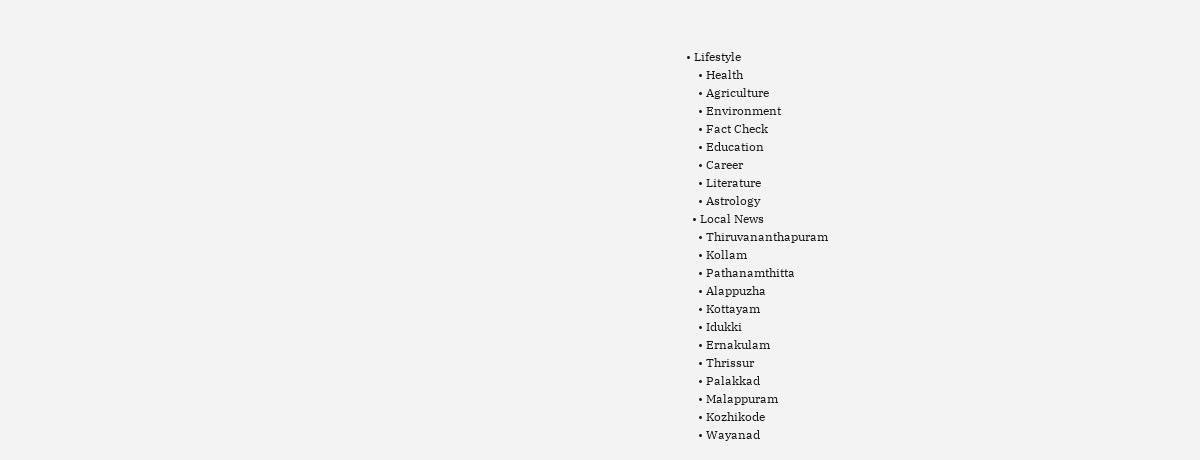• Lifestyle
    • Health
    • Agriculture
    • Environment
    • Fact Check
    • Education
    • Career
    • Literature
    • Astrology
  • Local News
    • Thiruvananthapuram
    • Kollam
    • Pathanamthitta
    • Alappuzha
    • Kottayam
    • Idukki
    • Ernakulam
    • Thrissur
    • Palakkad
    • Malappuram
    • Kozhikode
    • Wayanad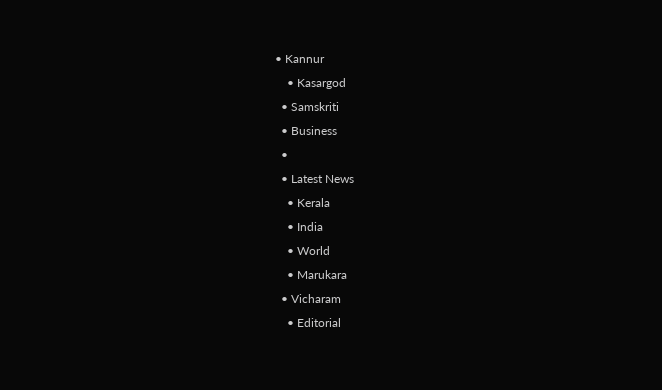• Kannur
    • Kasargod
  • Samskriti
  • Business
  •
  • Latest News
    • Kerala
    • India
    • World
    • Marukara
  • Vicharam
    • Editorial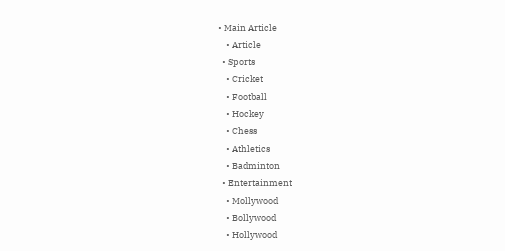• Main Article
    • Article
  • Sports
    • Cricket
    • Football
    • Hockey
    • Chess
    • Athletics
    • Badminton
  • Entertainment
    • Mollywood
    • Bollywood
    • Hollywood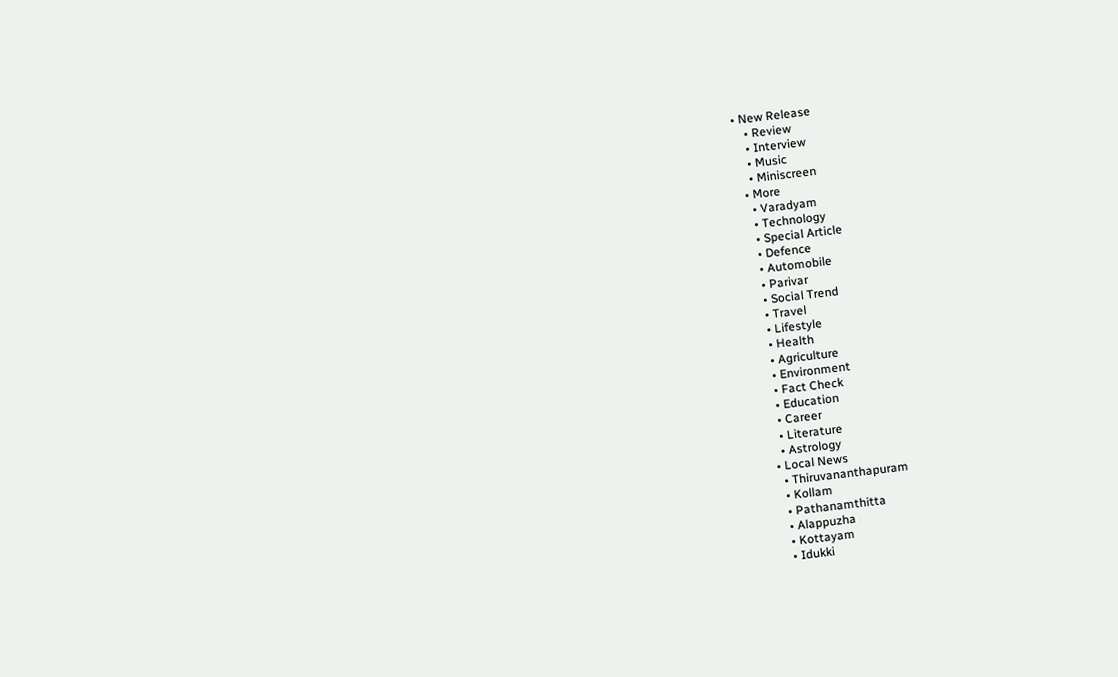• New Release
    • Review
    • Interview
    • Music
    • Miniscreen
  • More
    • Varadyam
    • Technology
    • Special Article
    • Defence
    • Automobile
    • Parivar
    • Social Trend
    • Travel
    • Lifestyle
    • Health
    • Agriculture
    • Environment
    • Fact Check
    • Education
    • Career
    • Literature
    • Astrology
  • Local News
    • Thiruvananthapuram
    • Kollam
    • Pathanamthitta
    • Alappuzha
    • Kottayam
    • Idukki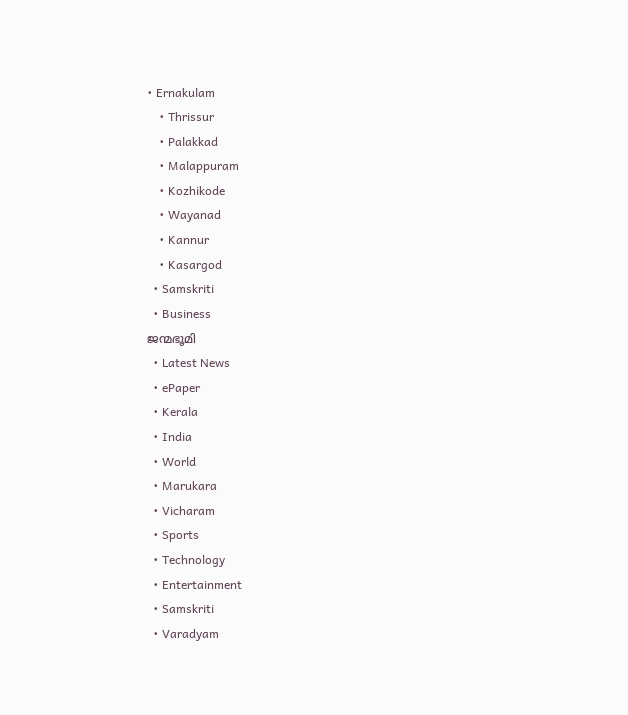• Ernakulam
    • Thrissur
    • Palakkad
    • Malappuram
    • Kozhikode
    • Wayanad
    • Kannur
    • Kasargod
  • Samskriti
  • Business
ജന്മഭൂമി
  • Latest News
  • ePaper
  • Kerala
  • India
  • World
  • Marukara
  • Vicharam
  • Sports
  • Technology
  • Entertainment
  • Samskriti
  • Varadyam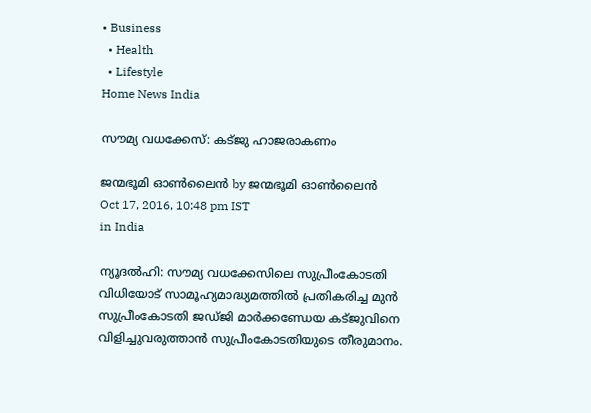• Business
  • Health
  • Lifestyle
Home News India

സൗമ്യ വധക്കേസ്: കട്ജു ഹാജരാകണം

ജന്മഭൂമി ഓണ്‍ലൈന്‍ by ജന്മഭൂമി ഓണ്‍ലൈന്‍
Oct 17, 2016, 10:48 pm IST
in India

ന്യൂദല്‍ഹി: സൗമ്യ വധക്കേസിലെ സുപ്രീംകോടതി വിധിയോട് സാമൂഹ്യമാദ്ധ്യമത്തില്‍ പ്രതികരിച്ച മുന്‍ സുപ്രീംകോടതി ജഡ്ജി മാര്‍ക്കണ്ഡേയ കട്ജുവിനെ വിളിച്ചുവരുത്താന്‍ സുപ്രീംകോടതിയുടെ തീരുമാനം.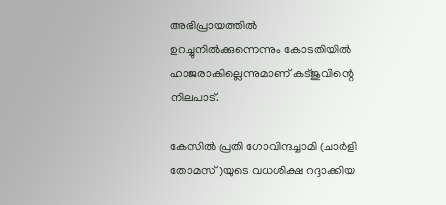അഭിപ്രായത്തില്‍ ഉറച്ചുനില്‍ക്കുന്നെന്നും കോടതിയില്‍ ഹാജരാകില്ലെന്നുമാണ് കട്ജുവിന്റെ നിലപാട്.

കേസില്‍ പ്രതി ഗോവിന്ദച്ചാമി (ചാര്‍ളി തോമസ്)യുടെ വധശിക്ഷ റദ്ദാക്കിയ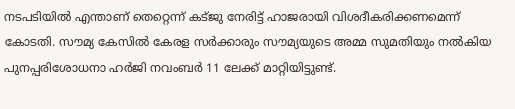നടപടിയില്‍ എന്താണ് തെറ്റെന്ന് കട്ജു നേരിട്ട് ഹാജരായി വിശദീകരിക്കണമെന്ന് കോടതി. സൗമ്യ കേസില്‍ കേരള സര്‍ക്കാരും സൗമ്യയുടെ അമ്മ സുമതിയും നല്‍കിയ പുനപ്പരിശോധനാ ഹര്‍ജി നവംബര്‍ 11 ലേക്ക് മാറ്റിയിട്ടുണ്ട്.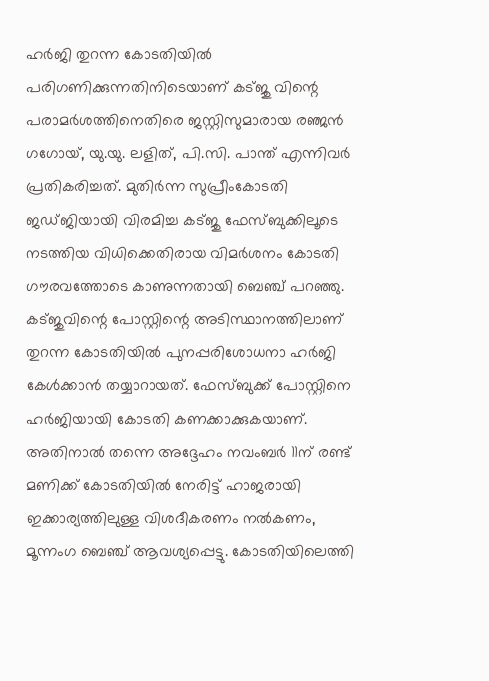ഹര്‍ജി തുറന്ന കോടതിയില്‍ പരിഗണിക്കുന്നതിനിടെയാണ് കട്ജു വിന്റെ പരാമര്‍ശത്തിനെതിരെ ജസ്റ്റിസുമാരായ രഞ്ജന്‍ ഗഗോയ്, യു.യു. ലളിത്, പി.സി. പാന്ത് എന്നിവര്‍ പ്രതികരിച്ചത്. മുതിര്‍ന്ന സുപ്രീംകോടതി ജഡ്ജിയായി വിരമിച്ച കട്ജു ഫേസ്ബുക്കിലൂടെ നടത്തിയ വിധിക്കെതിരായ വിമര്‍ശനം കോടതി ഗൗരവത്തോടെ കാണുന്നതായി ബെഞ്ച് പറഞ്ഞു. കട്ജുവിന്റെ പോസ്റ്റിന്റെ അടിസ്ഥാനത്തിലാണ് തുറന്ന കോടതിയില്‍ പുനപ്പരിശോധനാ ഹര്‍ജി കേള്‍ക്കാന്‍ തയ്യാറായത്. ഫേസ്ബുക്ക് പോസ്റ്റിനെ ഹര്‍ജിയായി കോടതി കണക്കാക്കുകയാണ്. അതിനാല്‍ തന്നെ അദ്ദേഹം നവംബര്‍ 11ന് രണ്ട് മണിക്ക് കോടതിയില്‍ നേരിട്ട് ഹാജരായി ഇക്കാര്യത്തിലുള്ള വിശദീകരണം നല്‍കണം, മൂന്നംഗ ബെഞ്ച് ആവശ്യപ്പെട്ടു. കോടതിയിലെത്തി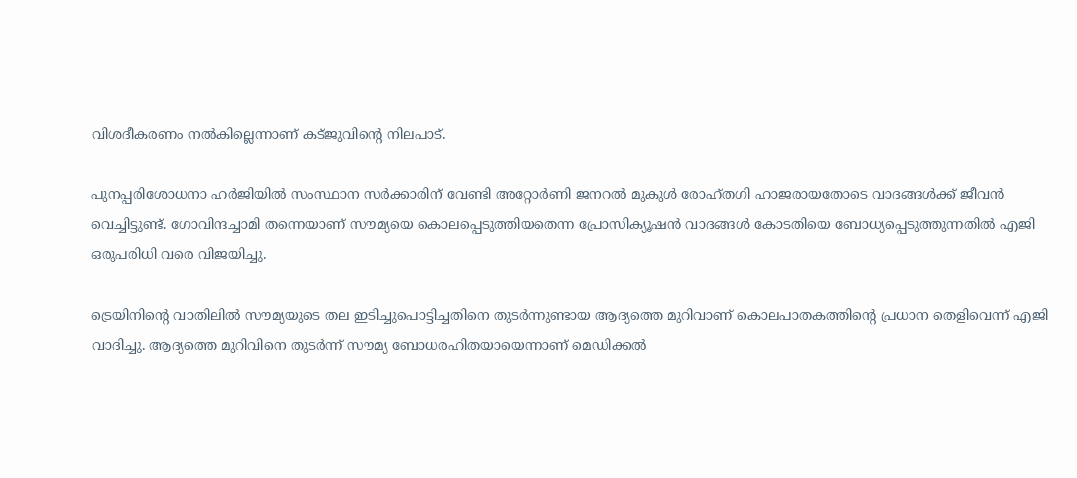വിശദീകരണം നല്‍കില്ലെന്നാണ് കട്ജുവിന്റെ നിലപാട്.

പുനപ്പരിശോധനാ ഹര്‍ജിയില്‍ സംസ്ഥാന സര്‍ക്കാരിന് വേണ്ടി അറ്റോര്‍ണി ജനറല്‍ മുകുള്‍ രോഹ്തഗി ഹാജരായതോടെ വാദങ്ങള്‍ക്ക് ജീവന്‍ വെച്ചിട്ടുണ്ട്. ഗോവിന്ദച്ചാമി തന്നെയാണ് സൗമ്യയെ കൊലപ്പെടുത്തിയതെന്ന പ്രോസിക്യൂഷന്‍ വാദങ്ങള്‍ കോടതിയെ ബോധ്യപ്പെടുത്തുന്നതില്‍ എജി ഒരുപരിധി വരെ വിജയിച്ചു.

ട്രെയിനിന്റെ വാതിലില്‍ സൗമ്യയുടെ തല ഇടിച്ചുപൊട്ടിച്ചതിനെ തുടര്‍ന്നുണ്ടായ ആദ്യത്തെ മുറിവാണ് കൊലപാതകത്തിന്റെ പ്രധാന തെളിവെന്ന് എജി വാദിച്ചു. ആദ്യത്തെ മുറിവിനെ തുടര്‍ന്ന് സൗമ്യ ബോധരഹിതയായെന്നാണ് മെഡിക്കല്‍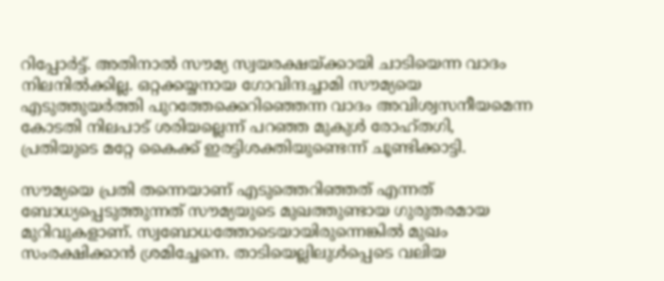റിപ്പോര്‍ട്ട്. അതിനാല്‍ സൗമ്യ സ്വയരക്ഷയ്‌ക്കായി ചാടിയെന്ന വാദം നിലനില്‍ക്കില്ല. ഒറ്റക്കയ്യനായ ഗോവിന്ദച്ചാമി സൗമ്യയെ എടുത്തുയര്‍ത്തി പുറത്തേക്കെറിഞ്ഞെന്ന വാദം അവിശ്വസനീയമെന്ന കോടതി നിലപാട് ശരിയല്ലെന്ന് പറഞ്ഞ മുകുള്‍ രോഹ്തഗി, പ്രതിയുടെ മറ്റേ കൈക്ക് ഇരട്ടിശക്തിയുണ്ടെന്ന് ചൂണ്ടിക്കാട്ടി.

സൗമ്യയെ പ്രതി തന്നെയാണ് എടുത്തെറിഞ്ഞത് എന്നത് ബോധ്യപ്പെടുത്തുന്നത് സൗമ്യയുടെ മുഖത്തുണ്ടായ ഗുരുതരമായ മുറിവുകളാണ്. സ്വബോധത്തോടെയായിരുന്നെങ്കില്‍ മുഖം സംരക്ഷിക്കാന്‍ ശ്രമിച്ചേനെ. താടിയെല്ലിലുള്‍പ്പെടെ വലിയ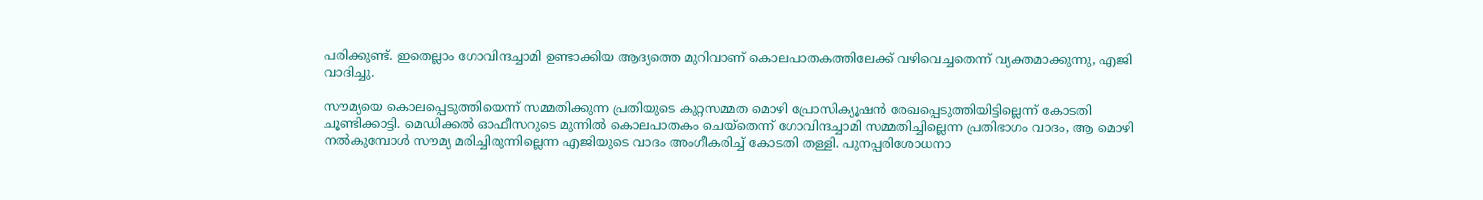പരിക്കുണ്ട്. ഇതെല്ലാം ഗോവിന്ദച്ചാമി ഉണ്ടാക്കിയ ആദ്യത്തെ മുറിവാണ് കൊലപാതകത്തിലേക്ക് വഴിവെച്ചതെന്ന് വ്യക്തമാക്കുന്നു, എജി വാദിച്ചു.

സൗമ്യയെ കൊലപ്പെടുത്തിയെന്ന് സമ്മതിക്കുന്ന പ്രതിയുടെ കുറ്റസമ്മത മൊഴി പ്രോസിക്യൂഷന്‍ രേഖപ്പെടുത്തിയിട്ടില്ലെന്ന് കോടതി ചൂണ്ടിക്കാട്ടി. മെഡിക്കല്‍ ഓഫീസറുടെ മുന്നില്‍ കൊലപാതകം ചെയ്‌തെന്ന് ഗോവിന്ദച്ചാമി സമ്മതിച്ചില്ലെന്ന പ്രതിഭാഗം വാദം, ആ മൊഴി നല്‍കുമ്പോള്‍ സൗമ്യ മരിച്ചിരുന്നില്ലെന്ന എജിയുടെ വാദം അംഗീകരിച്ച് കോടതി തള്ളി. പുനപ്പരിശോധനാ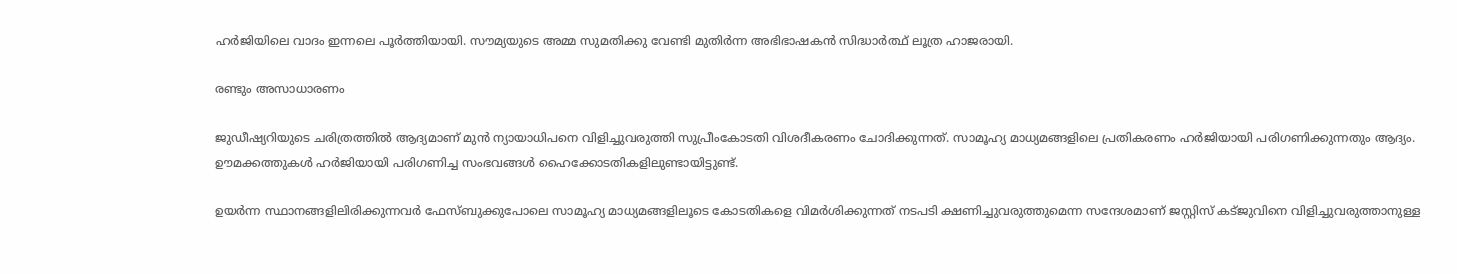ഹര്‍ജിയിലെ വാദം ഇന്നലെ പൂര്‍ത്തിയായി. സൗമ്യയുടെ അമ്മ സുമതിക്കു വേണ്ടി മുതിര്‍ന്ന അഭിഭാഷകന്‍ സിദ്ധാര്‍ത്ഥ് ലൂത്ര ഹാജരായി.

രണ്ടും അസാധാരണം

ജുഡീഷ്യറിയുടെ ചരിത്രത്തില്‍ ആദ്യമാണ് മുന്‍ ന്യായാധിപനെ വിളിച്ചുവരുത്തി സുപ്രീംകോടതി വിശദീകരണം ചോദിക്കുന്നത്. സാമൂഹ്യ മാധ്യമങ്ങളിലെ പ്രതികരണം ഹര്‍ജിയായി പരിഗണിക്കുന്നതും ആദ്യം. ഊമക്കത്തുകള്‍ ഹര്‍ജിയായി പരിഗണിച്ച സംഭവങ്ങള്‍ ഹൈക്കോടതികളിലുണ്ടായിട്ടുണ്ട്.

ഉയര്‍ന്ന സ്ഥാനങ്ങളിലിരിക്കുന്നവര്‍ ഫേസ്ബുക്കുപോലെ സാമൂഹ്യ മാധ്യമങ്ങളിലൂടെ കോടതികളെ വിമര്‍ശിക്കുന്നത് നടപടി ക്ഷണിച്ചുവരുത്തുമെന്ന സന്ദേശമാണ് ജസ്റ്റിസ് കട്ജുവിനെ വിളിച്ചുവരുത്താനുള്ള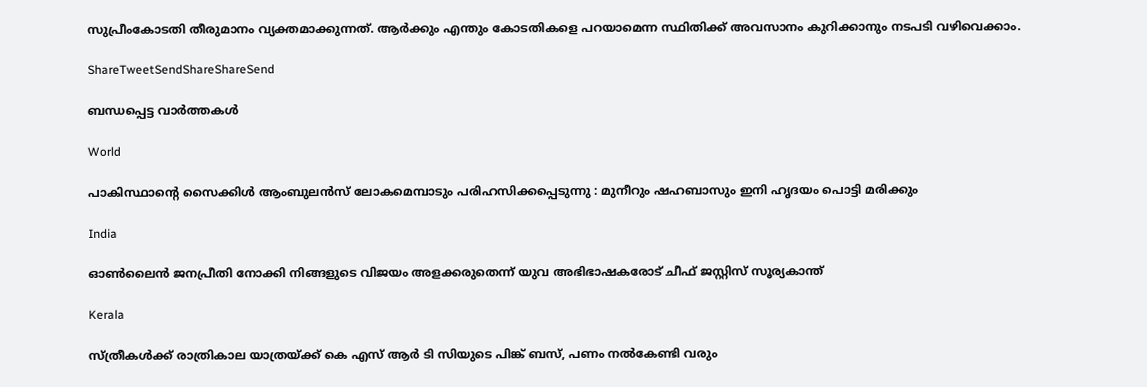സുപ്രീംകോടതി തീരുമാനം വ്യക്തമാക്കുന്നത്. ആര്‍ക്കും എന്തും കോടതികളെ പറയാമെന്ന സ്ഥിതിക്ക് അവസാനം കുറിക്കാനും നടപടി വഴിവെക്കാം.

ShareTweetSendShareShareSend

ബന്ധപ്പെട്ട വാര്‍ത്തകള്‍

World

പാകിസ്ഥാന്റെ സൈക്കിൾ ആംബുലൻസ് ലോകമെമ്പാടും പരിഹസിക്കപ്പെടുന്നു : മുനീറും ഷഹബാസും ഇനി ഹൃദയം പൊട്ടി മരിക്കും

India

ഓണ്‍ലൈന്‍ ജനപ്രീതി നോക്കി നിങ്ങളുടെ വിജയം അളക്കരുതെന്ന് യുവ അഭിഭാഷകരോട് ചീഫ് ജസ്റ്റിസ് സൂര്യകാന്ത്

Kerala

സ്ത്രീകള്‍ക്ക് രാത്രികാല യാത്രയ്‌ക്ക് കെ എസ് ആര്‍ ടി സിയുടെ പിങ്ക് ബസ്, പണം നല്‍കേണ്ടി വരും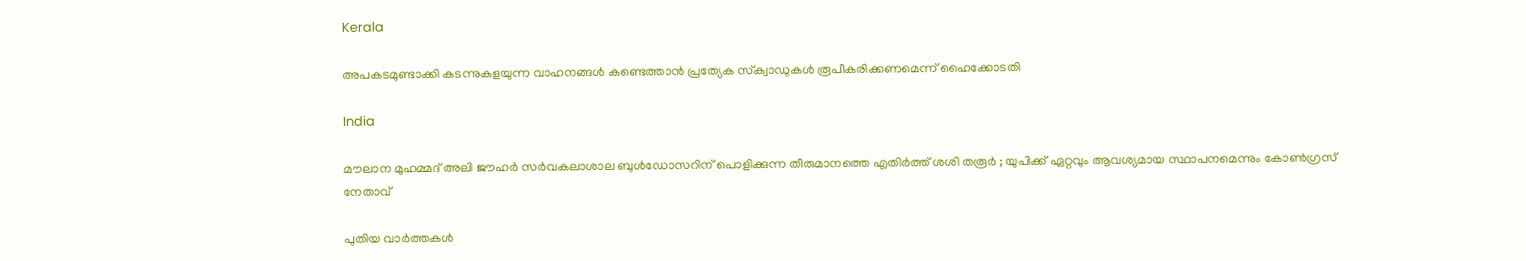Kerala

അപകടമുണ്ടാക്കി കടന്നുകളയുന്ന വാഹനങ്ങള്‍ കണ്ടെത്താന്‍ പ്രത്യേക സ്‌ക്വാഡുകള്‍ രൂപീകരിക്കണമെന്ന് ഹൈക്കോടതി

India

മൗലാന മുഹമ്മദ് അലി ജൗഹർ സർവകലാശാല ബുൾഡോസറിന് പൊളിക്കുന്ന തീരുമാനത്തെ എതിർത്ത് ശശി തരൂർ ; യുപിക്ക് ഏറ്റവും ആവശ്യമായ സ്ഥാപനമെന്നും കോൺഗ്രസ് നേതാവ്

പുതിയ വാര്‍ത്തകള്‍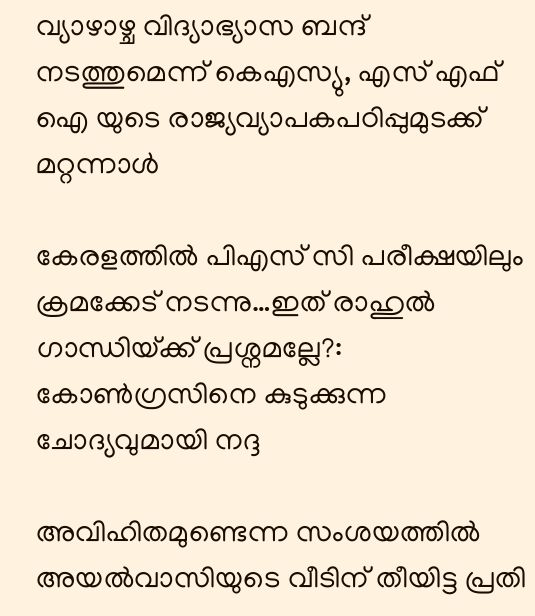വ്യാഴാഴ്ച വിദ്യാഭ്യാസ ബന്ദ് നടത്തുമെന്ന് കെഎസ്യു, എസ് എഫ് ഐ യുടെ രാജ്യവ്യാപകപഠിപ്പുമുടക്ക് മറ്റന്നാള്‍

കേരളത്തില്‍ പിഎസ് സി പരീക്ഷയിലും ക്രമക്കേട് നടന്നു…ഇത് രാഹുല്‍ ഗാന്ധിയ്‌ക്ക് പ്രശ്നമല്ലേ?: കോണ്‍ഗ്രസിനെ കുടുക്കുന്ന ചോദ്യവുമായി നദ്ദ

അവിഹിതമുണ്ടെന്ന സംശയത്തില്‍ അയല്‍വാസിയുടെ വീടിന് തീയിട്ട പ്രതി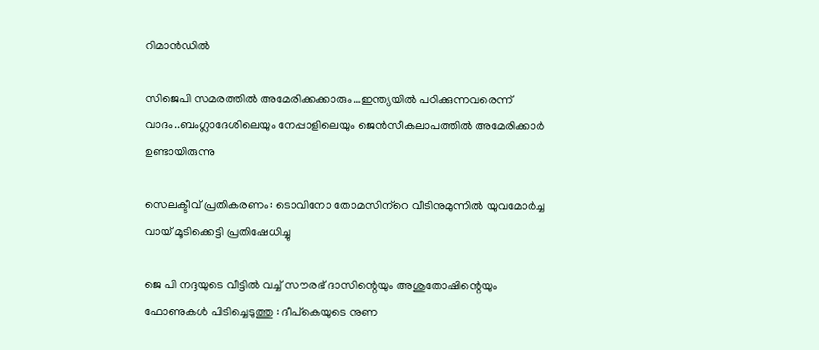റിമാന്‍ഡില്‍

സിജെപി സമരത്തില്‍ അമേരിക്കക്കാരും…ഇന്ത്യയില്‍ പഠിക്കുന്നവരെന്ന് വാദം..ബംഗ്ലാദേശിലെയും നേപ്പാളിലെയും ജെന്‍സീകലാപത്തില്‍ അമേരിക്കാര്‍ ഉണ്ടായിരുന്നു

സെലക്ടീവ് പ്രതികരണം: ടൊവിനോ തോമസിന്‌റെ വീടിനുമുന്നില്‍ യുവമോര്‍ച്ച വായ് മൂടിക്കെട്ടി പ്രതിഷേധിച്ചു

ജെ പി നദ്ദയുടെ വീട്ടിൽ വച്ച് സൗരഭ് ദാസിന്റെയും അശുതോഷിന്റെയും ഫോണുകൾ പിടിച്ചെടുത്തു : ദീപ്കെയുടെ നുണ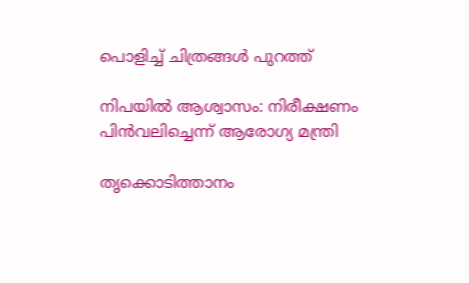പൊളിച്ച് ചിത്രങ്ങൾ പുറത്ത്

നിപയില്‍ ആശ്വാസം: നിരീക്ഷണം പിന്‍വലിച്ചെന്ന് ആരോഗ്യ മന്ത്രി

തൃക്കൊടിത്താനം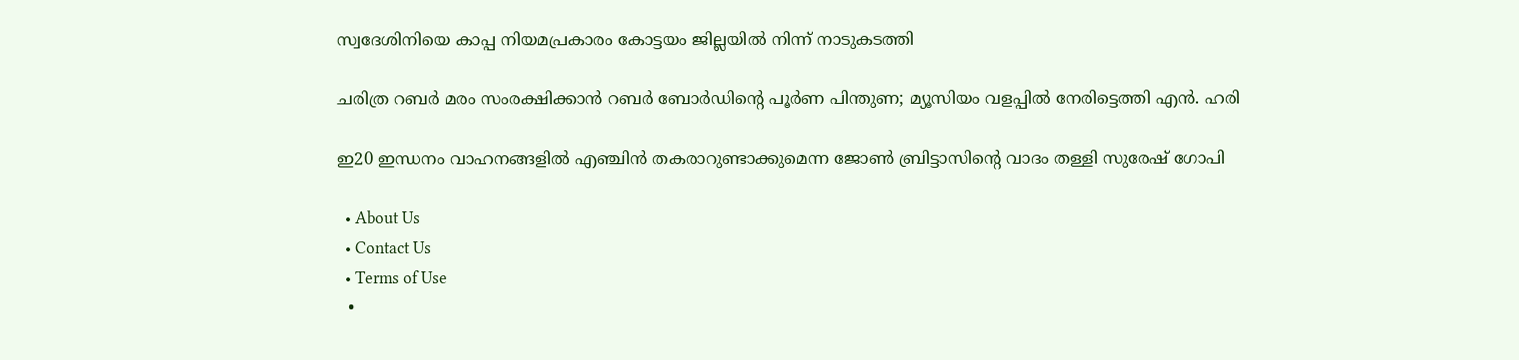സ്വദേശിനിയെ കാപ്പ നിയമപ്രകാരം കോട്ടയം ജില്ലയില്‍ നിന്ന് നാടുകടത്തി

ചരിത്ര റബര്‍ മരം സംരക്ഷിക്കാന്‍ റബര്‍ ബോര്‍ഡിന്റെ പൂര്‍ണ പിന്തുണ; മ്യൂസിയം വളപ്പില്‍ നേരിട്ടെത്തി എന്‍. ഹരി

ഇ20 ഇന്ധനം വാഹനങ്ങളില്‍ എഞ്ചിന്‍ തകരാറുണ്ടാക്കുമെന്ന ജോണ്‍ ബ്രിട്ടാസിന്റെ വാദം തള്ളി സുരേഷ് ഗോപി

  • About Us
  • Contact Us
  • Terms of Use
  •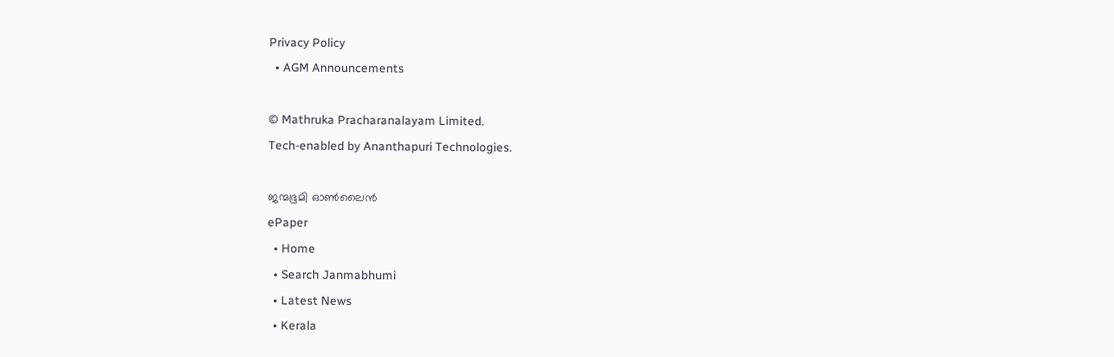Privacy Policy
  • AGM Announcements

© Mathruka Pracharanalayam Limited.
Tech-enabled by Ananthapuri Technologies.

ജന്മഭൂമി ഓണ്‍ലൈന്‍
ePaper
  • Home
  • Search Janmabhumi
  • Latest News
  • Kerala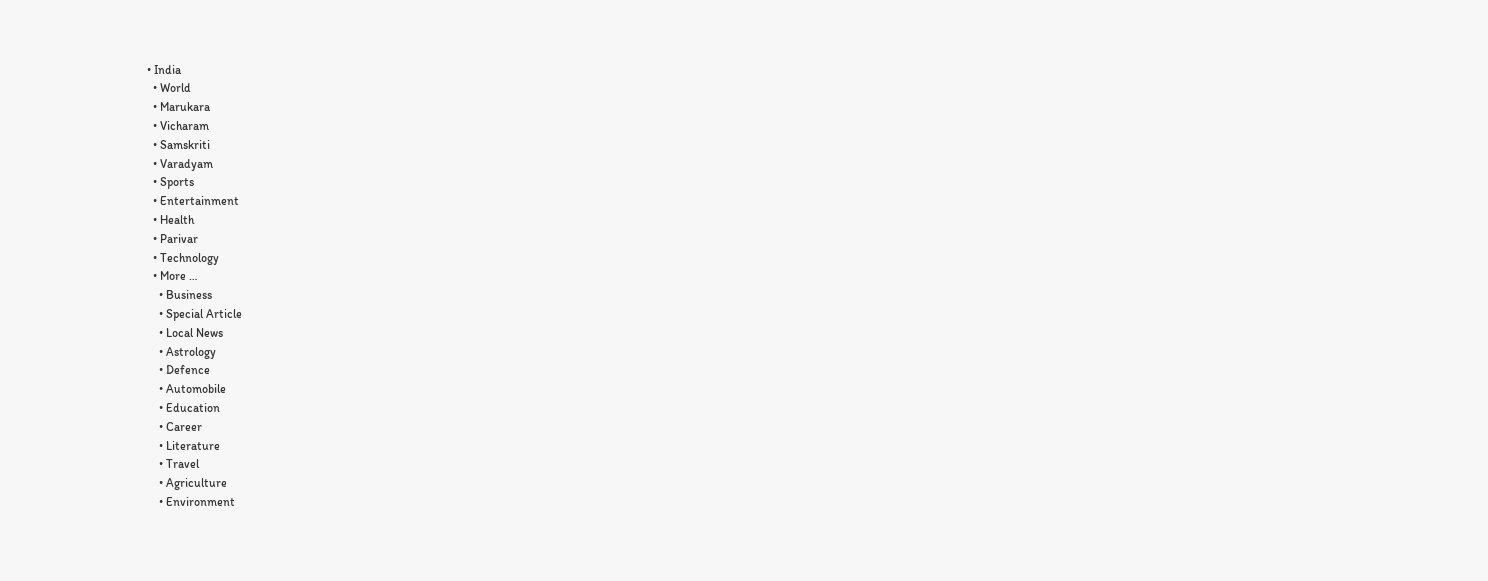• India
  • World
  • Marukara
  • Vicharam
  • Samskriti
  • Varadyam
  • Sports
  • Entertainment
  • Health
  • Parivar
  • Technology
  • More …
    • Business
    • Special Article
    • Local News
    • Astrology
    • Defence
    • Automobile
    • Education
    • Career
    • Literature
    • Travel
    • Agriculture
    • Environment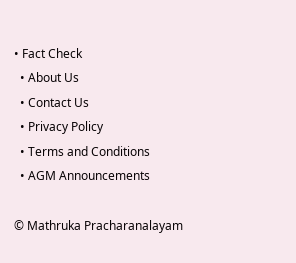• Fact Check
  • About Us
  • Contact Us
  • Privacy Policy
  • Terms and Conditions
  • AGM Announcements

© Mathruka Pracharanalayam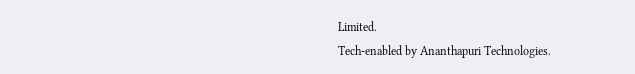Limited.
Tech-enabled by Ananthapuri Technologies.